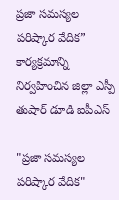ప్రజా సమస్యల పరిష్కార వేదిక” కార్యక్రమాన్ని నిర్వహించిన జిల్లా ఎస్పీ తుషార్ డూడి ఐపీఎస్

"ప్రజా సమస్యల పరిష్కార వేదిక"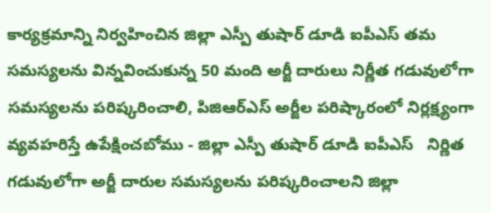కార్యక్రమాన్ని నిర్వహించిన జిల్లా ఎస్పీ తుషార్ డూడి ఐపీఎస్ తమ సమస్యలను విన్నవించుకున్న 50 మంది అర్జీ దారులు నిర్ణీత గడువులోగా సమస్యలను పరిష్కరించాలి, పిజిఆర్ఎస్ అర్జీల పరిష్కారంలో నిర్లక్ష్యంగా వ్యవహరిస్తే ఉపేక్షించబోము - జిల్లా ఎస్పీ తుషార్ డూడి ఐపీఎస్   నిర్ణిత గడువులోగా అర్జీ దారుల సమస్యలను పరిష్కరించాలని జిల్లా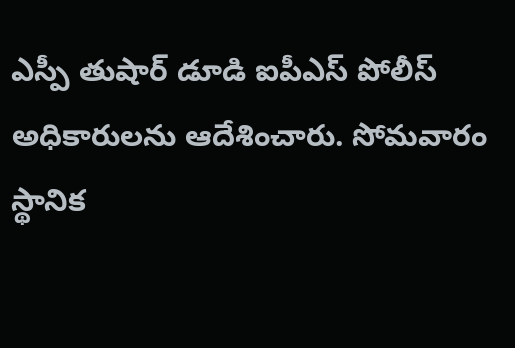ఎస్పీ తుషార్ డూడి ఐపీఎస్ పోలీస్ అధికారులను ఆదేశించారు. సోమవారం స్థానిక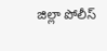జిల్లా పోలీస్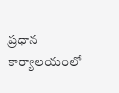ప్రధాన కార్యాలయంలో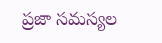ప్రజా సమస్యల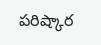పరిష్కార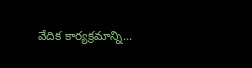వేదిక కార్యక్రమాన్ని...